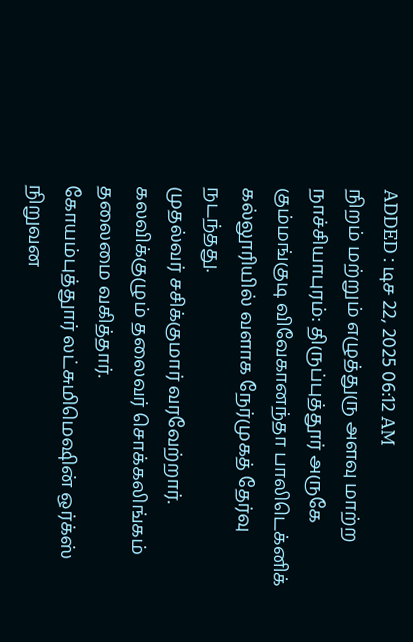ADDED : டிச 22, 2025 06:12 AM
நிறம் மற்றும் எழுத்துரு அளவு மாற்ற
நாச்சியாபுரம்: திருப்புத்தூர் அருகே கும்மங்குடி விவேகானந்தா பாலிடெக்னிக் கல்லூரியில் வளாக நேர்முகத் தேர்வு நடந்தது.
முதல்வர் சசிக்குமார் வரவேற்றார். கலவிக்குழும் தலைவர் சொக்கலிங்கம் தலைமை வகித்தார்.
கோயம்புத்துார் லட்சுமிமெஷின் ஒர்க்ஸ் நிறுவன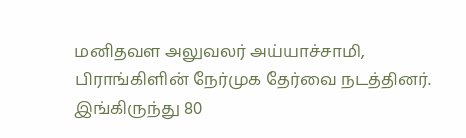மனிதவள அலுவலர் அய்யாச்சாமி, பிராங்கிளின் நேர்முக தேர்வை நடத்தினர்.
இங்கிருந்து 80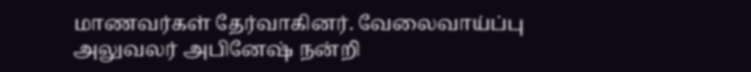மாணவர்கள் தேர்வாகினர். வேலைவாய்ப்பு அலுவலர் அபினேஷ் நன்றி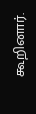கூறினார்.